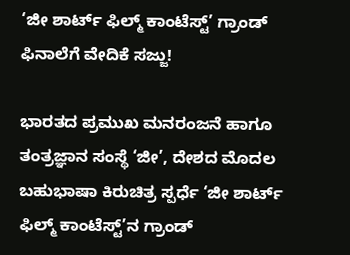‘ಜೀ ಶಾರ್ಟ್ ಫಿಲ್ಮ್ ಕಾಂಟೆಸ್ಟ್’ ಗ್ರಾಂಡ್ ಫಿನಾಲೆಗೆ ವೇದಿಕೆ ಸಜ್ಜು!

ಭಾರತದ ಪ್ರಮುಖ ಮನರಂಜನೆ ಹಾಗೂ ತಂತ್ರಜ್ಞಾನ ಸಂಸ್ಥೆ ‘ಜೀ’, ದೇಶದ ಮೊದಲ ಬಹುಭಾಷಾ ಕಿರುಚಿತ್ರ ಸ್ಪರ್ಧೆ ‘ಜೀ ಶಾರ್ಟ್ ಫಿಲ್ಮ್ ಕಾಂಟೆಸ್ಟ್’ನ ಗ್ರಾಂಡ್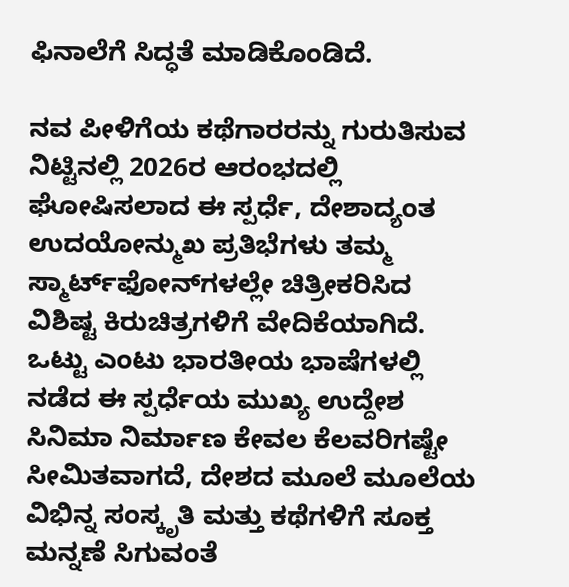ಫಿನಾಲೆಗೆ ಸಿದ್ಧತೆ ಮಾಡಿಕೊಂಡಿದೆ.

ನವ ಪೀಳಿಗೆಯ ಕಥೆಗಾರರನ್ನು ಗುರುತಿಸುವ ನಿಟ್ಟಿನಲ್ಲಿ 2026ರ ಆರಂಭದಲ್ಲಿ ಘೋಷಿಸಲಾದ ಈ ಸ್ಪರ್ಧೆ, ದೇಶಾದ್ಯಂತ ಉದಯೋನ್ಮುಖ ಪ್ರತಿಭೆಗಳು ತಮ್ಮ ಸ್ಮಾರ್ಟ್‌ಫೋನ್‌ಗಳಲ್ಲೇ ಚಿತ್ರೀಕರಿಸಿದ ವಿಶಿಷ್ಟ ಕಿರುಚಿತ್ರಗಳಿಗೆ ವೇದಿಕೆಯಾಗಿದೆ.
ಒಟ್ಟು ಎಂಟು ಭಾರತೀಯ ಭಾಷೆಗಳಲ್ಲಿ ನಡೆದ ಈ ಸ್ಪರ್ಧೆಯ ಮುಖ್ಯ ಉದ್ದೇಶ ಸಿನಿಮಾ ನಿರ್ಮಾಣ ಕೇವಲ ಕೆಲವರಿಗಷ್ಟೇ ಸೀಮಿತವಾಗದೆ, ದೇಶದ ಮೂಲೆ ಮೂಲೆಯ ವಿಭಿನ್ನ ಸಂಸ್ಕೃತಿ ಮತ್ತು ಕಥೆಗಳಿಗೆ ಸೂಕ್ತ ಮನ್ನಣೆ ಸಿಗುವಂತೆ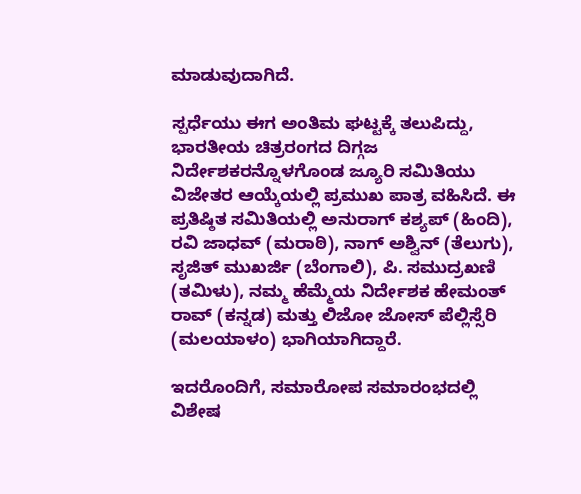ಮಾಡುವುದಾಗಿದೆ.

ಸ್ಪರ್ಧೆಯು ಈಗ ಅಂತಿಮ ಘಟ್ಟಕ್ಕೆ ತಲುಪಿದ್ದು, ಭಾರತೀಯ ಚಿತ್ರರಂಗದ ದಿಗ್ಗಜ ನಿರ್ದೇಶಕರನ್ನೊಳಗೊಂಡ ಜ್ಯೂರಿ ಸಮಿತಿಯು ವಿಜೇತರ ಆಯ್ಕೆಯಲ್ಲಿ ಪ್ರಮುಖ ಪಾತ್ರ ವಹಿಸಿದೆ. ಈ ಪ್ರತಿಷ್ಠಿತ ಸಮಿತಿಯಲ್ಲಿ ಅನುರಾಗ್ ಕಶ್ಯಪ್ (ಹಿಂದಿ), ರವಿ ಜಾಧವ್ (ಮರಾಠಿ), ನಾಗ್ ಅಶ್ವಿನ್ (ತೆಲುಗು), ಸೃಜಿತ್ ಮುಖರ್ಜಿ (ಬೆಂಗಾಲಿ), ಪಿ. ಸಮುದ್ರಖಣಿ (ತಮಿಳು), ನಮ್ಮ ಹೆಮ್ಮೆಯ ನಿರ್ದೇಶಕ ಹೇಮಂತ್ ರಾವ್ (ಕನ್ನಡ) ಮತ್ತು ಲಿಜೋ ಜೋಸ್ ಪೆಲ್ಲಿಸ್ಸೆರಿ (ಮಲಯಾಳಂ) ಭಾಗಿಯಾಗಿದ್ದಾರೆ.

ಇದರೊಂದಿಗೆ, ಸಮಾರೋಪ ಸಮಾರಂಭದಲ್ಲಿ ವಿಶೇಷ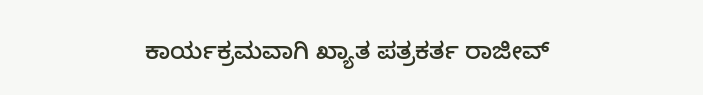ಕಾರ್ಯಕ್ರಮವಾಗಿ ಖ್ಯಾತ ಪತ್ರಕರ್ತ ರಾಜೀವ್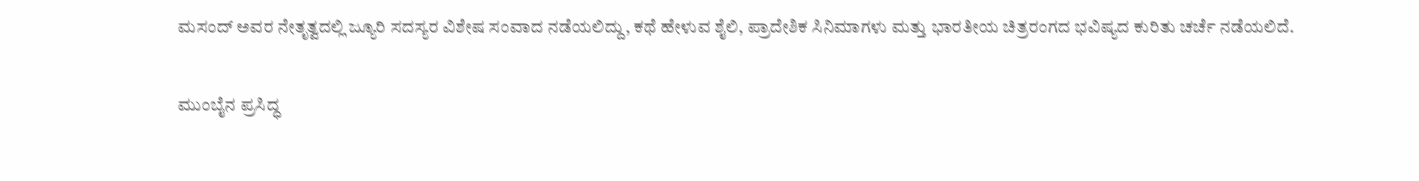ಮಸಂದ್ ಅವರ ನೇತೃತ್ವದಲ್ಲಿ ಜ್ಯೂರಿ ಸದಸ್ಯರ ವಿಶೇಷ ಸಂವಾದ ನಡೆಯಲಿದ್ದು, ಕಥೆ ಹೇಳುವ ಶೈಲಿ, ಪ್ರಾದೇಶಿಕ ಸಿನಿಮಾಗಳು ಮತ್ತು ಭಾರತೀಯ ಚಿತ್ರರಂಗದ ಭವಿಷ್ಯದ ಕುರಿತು ಚರ್ಚೆ ನಡೆಯಲಿದೆ.

ಮುಂಬೈನ ಪ್ರಸಿದ್ಧ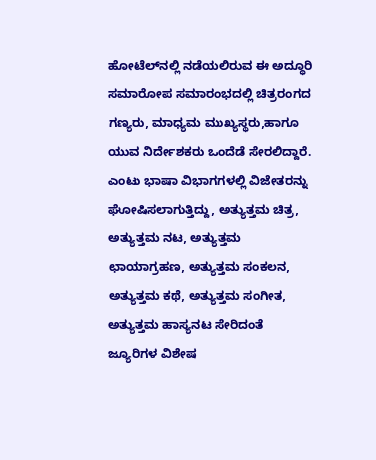ಹೋಟೆಲ್‌ನಲ್ಲಿ ನಡೆಯಲಿರುವ ಈ ಅದ್ಧೂರಿ ಸಮಾರೋಪ ಸಮಾರಂಭದಲ್ಲಿ ಚಿತ್ರರಂಗದ ಗಣ್ಯರು, ಮಾಧ್ಯಮ ಮುಖ್ಯಸ್ಥರು,ಹಾಗೂ ಯುವ ನಿರ್ದೇಶಕರು ಒಂದೆಡೆ ಸೇರಲಿದ್ದಾರೆ. ಎಂಟು ಭಾಷಾ ವಿಭಾಗಗಳಲ್ಲಿ ವಿಜೇತರನ್ನು ಘೋಷಿಸಲಾಗುತ್ತಿದ್ದು, ಅತ್ಯುತ್ತಮ ಚಿತ್ರ, ಅತ್ಯುತ್ತಮ ನಟ, ಅತ್ಯುತ್ತಮ ಛಾಯಾಗ್ರಹಣ, ಅತ್ಯುತ್ತಮ ಸಂಕಲನ, ಅತ್ಯುತ್ತಮ ಕಥೆ, ಅತ್ಯುತ್ತಮ ಸಂಗೀತ, ಅತ್ಯುತ್ತಮ ಹಾಸ್ಯನಟ ಸೇರಿದಂತೆ ಜ್ಯೂರಿಗಳ ವಿಶೇಷ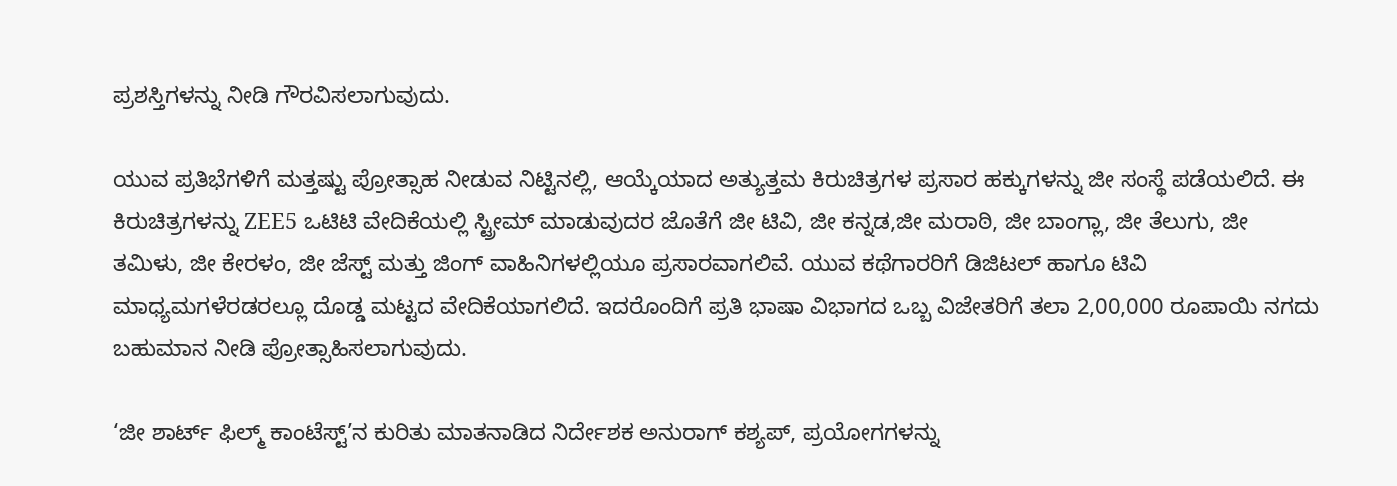ಪ್ರಶಸ್ತಿಗಳನ್ನು ನೀಡಿ ಗೌರವಿಸಲಾಗುವುದು.

ಯುವ ಪ್ರತಿಭೆಗಳಿಗೆ ಮತ್ತಷ್ಟು ಪ್ರೋತ್ಸಾಹ ನೀಡುವ ನಿಟ್ಟಿನಲ್ಲಿ, ಆಯ್ಕೆಯಾದ ಅತ್ಯುತ್ತಮ ಕಿರುಚಿತ್ರಗಳ ಪ್ರಸಾರ ಹಕ್ಕುಗಳನ್ನು ಜೀ ಸಂಸ್ಥೆ ಪಡೆಯಲಿದೆ. ಈ ಕಿರುಚಿತ್ರಗಳನ್ನು ZEE5 ಒಟಿಟಿ ವೇದಿಕೆಯಲ್ಲಿ ಸ್ಟ್ರೀಮ್ ಮಾಡುವುದರ ಜೊತೆಗೆ ಜೀ ಟಿವಿ, ಜೀ ಕನ್ನಡ,ಜೀ ಮರಾಠಿ, ಜೀ ಬಾಂಗ್ಲಾ, ಜೀ ತೆಲುಗು, ಜೀ ತಮಿಳು, ಜೀ ಕೇರಳಂ, ಜೀ ಜೆಸ್ಟ್ ಮತ್ತು ಜಿಂಗ್ ವಾಹಿನಿಗಳಲ್ಲಿಯೂ ಪ್ರಸಾರವಾಗಲಿವೆ. ಯುವ ಕಥೆಗಾರರಿಗೆ ಡಿಜಿಟಲ್ ಹಾಗೂ ಟಿವಿ ಮಾಧ್ಯಮಗಳೆರಡರಲ್ಲೂ ದೊಡ್ಡ ಮಟ್ಟದ ವೇದಿಕೆಯಾಗಲಿದೆ. ಇದರೊಂದಿಗೆ ಪ್ರತಿ ಭಾಷಾ ವಿಭಾಗದ ಒಬ್ಬ ವಿಜೇತರಿಗೆ ತಲಾ 2,00,000 ರೂಪಾಯಿ ನಗದು ಬಹುಮಾನ ನೀಡಿ ಪ್ರೋತ್ಸಾಹಿಸಲಾಗುವುದು.

‘ಜೀ ಶಾರ್ಟ್ ಫಿಲ್ಮ್ ಕಾಂಟೆಸ್ಟ್’ನ ಕುರಿತು ಮಾತನಾಡಿದ ನಿರ್ದೇಶಕ ಅನುರಾಗ್ ಕಶ್ಯಪ್, ಪ್ರಯೋಗಗಳನ್ನು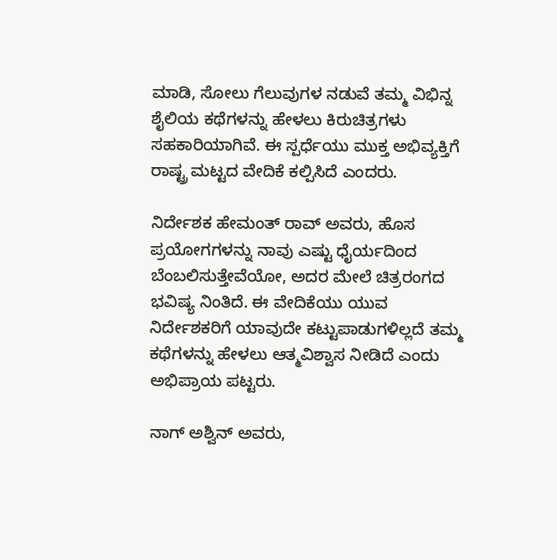ಮಾಡಿ, ಸೋಲು ಗೆಲುವುಗಳ ನಡುವೆ ತಮ್ಮ ವಿಭಿನ್ನ ಶೈಲಿಯ ಕಥೆಗಳನ್ನು ಹೇಳಲು ಕಿರುಚಿತ್ರಗಳು ಸಹಕಾರಿಯಾಗಿವೆ. ಈ ಸ್ಪರ್ಧೆಯು ಮುಕ್ತ ಅಭಿವ್ಯಕ್ತಿಗೆ ರಾಷ್ಟ್ರ ಮಟ್ಟದ ವೇದಿಕೆ ಕಲ್ಪಿಸಿದೆ ಎಂದರು.

ನಿರ್ದೇಶಕ ಹೇಮಂತ್ ರಾವ್ ಅವರು, ಹೊಸ ಪ್ರಯೋಗಗಳನ್ನು ನಾವು ಎಷ್ಟು ಧೈರ್ಯದಿಂದ ಬೆಂಬಲಿಸುತ್ತೇವೆಯೋ, ಅದರ ಮೇಲೆ ಚಿತ್ರರಂಗದ ಭವಿಷ್ಯ ನಿಂತಿದೆ. ಈ ವೇದಿಕೆಯು ಯುವ ನಿರ್ದೇಶಕರಿಗೆ ಯಾವುದೇ ಕಟ್ಟುಪಾಡುಗಳಿಲ್ಲದೆ ತಮ್ಮ ಕಥೆಗಳನ್ನು ಹೇಳಲು ಆತ್ಮವಿಶ್ವಾಸ ನೀಡಿದೆ ಎಂದು ಅಭಿಪ್ರಾಯ ಪಟ್ಟರು.

ನಾಗ್ ಅಶ್ವಿನ್ ಅವರು,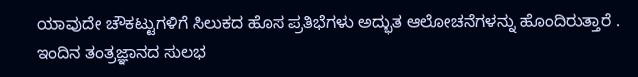ಯಾವುದೇ ಚೌಕಟ್ಟುಗಳಿಗೆ ಸಿಲುಕದ ಹೊಸ ಪ್ರತಿಭೆಗಳು ಅದ್ಭುತ ಆಲೋಚನೆಗಳನ್ನು ಹೊಂದಿರುತ್ತಾರೆ . ಇಂದಿನ ತಂತ್ರಜ್ಞಾನದ ಸುಲಭ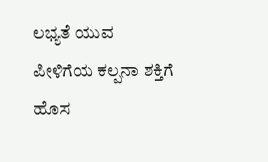ಲಭ್ಯತೆ ಯುವ ಪೀಳಿಗೆಯ ಕಲ್ಪನಾ ಶಕ್ತಿಗೆ ಹೊಸ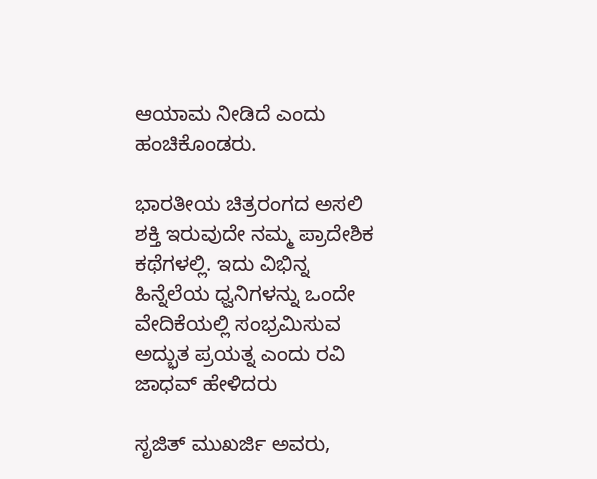ಆಯಾಮ ನೀಡಿದೆ ಎಂದು ಹಂಚಿಕೊಂಡರು.

ಭಾರತೀಯ ಚಿತ್ರರಂಗದ ಅಸಲಿ ಶಕ್ತಿ ಇರುವುದೇ ನಮ್ಮ ಪ್ರಾದೇಶಿಕ ಕಥೆಗಳಲ್ಲಿ. ಇದು ವಿಭಿನ್ನ ಹಿನ್ನೆಲೆಯ ಧ್ವನಿಗಳನ್ನು ಒಂದೇ ವೇದಿಕೆಯಲ್ಲಿ ಸಂಭ್ರಮಿಸುವ ಅದ್ಭುತ ಪ್ರಯತ್ನ ಎಂದು ರವಿ ಜಾಧವ್ ಹೇಳಿದರು

ಸೃಜಿತ್ ಮುಖರ್ಜಿ ಅವರು,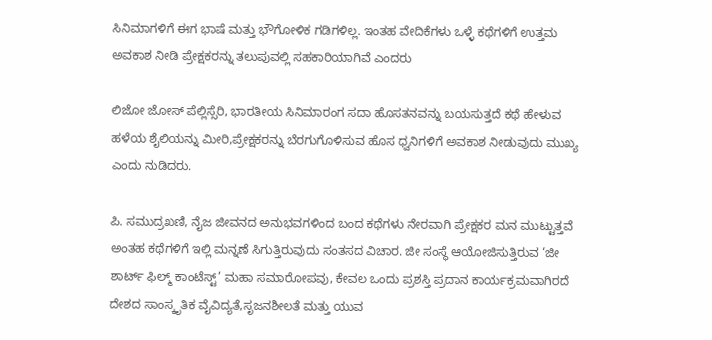ಸಿನಿಮಾಗಳಿಗೆ ಈಗ ಭಾಷೆ ಮತ್ತು ಭೌಗೋಳಿಕ ಗಡಿಗಳಿಲ್ಲ. ಇಂತಹ ವೇದಿಕೆಗಳು ಒಳ್ಳೆ ಕಥೆಗಳಿಗೆ ಉತ್ತಮ ಅವಕಾಶ ನೀಡಿ ಪ್ರೇಕ್ಷಕರನ್ನು ತಲುಪುವಲ್ಲಿ ಸಹಕಾರಿಯಾಗಿವೆ ಎಂದರು

ಲಿಜೋ ಜೋಸ್ ಪೆಲ್ಲಿಸ್ಸೆರಿ, ಭಾರತೀಯ ಸಿನಿಮಾರಂಗ ಸದಾ ಹೊಸತನವನ್ನು ಬಯಸುತ್ತದೆ ಕಥೆ ಹೇಳುವ ಹಳೆಯ ಶೈಲಿಯನ್ನು ಮೀರಿ,ಪ್ರೇಕ್ಷಕರನ್ನು ಬೆರಗುಗೊಳಿಸುವ ಹೊಸ ಧ್ವನಿಗಳಿಗೆ ಅವಕಾಶ ನೀಡುವುದು ಮುಖ್ಯ ಎಂದು ನುಡಿದರು.

ಪಿ. ಸಮುದ್ರಖಣಿ, ನೈಜ ಜೀವನದ ಅನುಭವಗಳಿಂದ ಬಂದ ಕಥೆಗಳು ನೇರವಾಗಿ ಪ್ರೇಕ್ಷಕರ ಮನ ಮುಟ್ಟುತ್ತವೆ
ಅಂತಹ ಕಥೆಗಳಿಗೆ ಇಲ್ಲಿ ಮನ್ನಣೆ ಸಿಗುತ್ತಿರುವುದು ಸಂತಸದ ವಿಚಾರ. ಜೀ ಸಂಸ್ಥೆ ಆಯೋಜಿಸುತ್ತಿರುವ ‘ಜೀ ಶಾರ್ಟ್ ಫಿಲ್ಮ್ ಕಾಂಟೆಸ್ಟ್’ ಮಹಾ ಸಮಾರೋಪವು, ಕೇವಲ ಒಂದು ಪ್ರಶಸ್ತಿ ಪ್ರದಾನ ಕಾರ್ಯಕ್ರಮವಾಗಿರದೆ ದೇಶದ ಸಾಂಸ್ಕೃತಿಕ ವೈವಿದ್ಯತೆ,ಸೃಜನಶೀಲತೆ ಮತ್ತು ಯುವ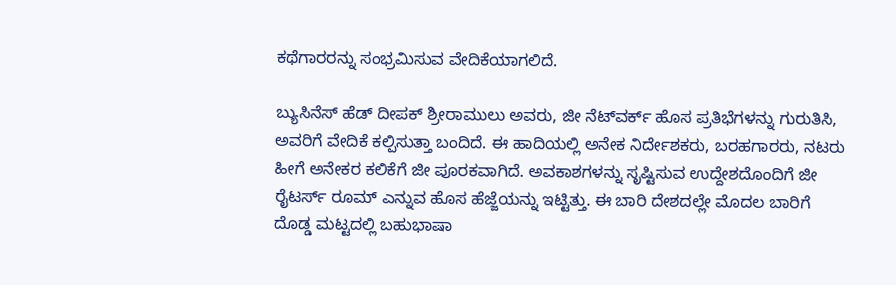ಕಥೆಗಾರರನ್ನು ಸಂಭ್ರಮಿಸುವ ವೇದಿಕೆಯಾಗಲಿದೆ.

ಬ್ಯುಸಿನೆಸ್ ಹೆಡ್ ದೀಪಕ್ ಶ್ರೀರಾಮುಲು ಅವರು, ಜೀ ನೆಟ್‌ವರ್ಕ್ ಹೊಸ ಪ್ರತಿಭೆಗಳನ್ನು ಗುರುತಿಸಿ, ಅವರಿಗೆ ವೇದಿಕೆ ಕಲ್ಪಿಸುತ್ತಾ ಬಂದಿದೆ. ಈ ಹಾದಿಯಲ್ಲಿ ಅನೇಕ ನಿರ್ದೇಶಕರು, ಬರಹಗಾರರು, ನಟರು ಹೀಗೆ ಅನೇಕರ ಕಲಿಕೆಗೆ ಜೀ ಪೂರಕವಾಗಿದೆ. ಅವಕಾಶಗಳನ್ನು ಸೃಷ್ಟಿಸುವ ಉದ್ದೇಶದೊಂದಿಗೆ ಜೀ ರೈಟರ್ಸ್ ರೂಮ್ ಎನ್ನುವ ಹೊಸ ಹೆಜ್ಜೆಯನ್ನು ಇಟ್ಟಿತ್ತು. ಈ ಬಾರಿ ದೇಶದಲ್ಲೇ ಮೊದಲ ಬಾರಿಗೆ ದೊಡ್ಡ ಮಟ್ಟದಲ್ಲಿ ಬಹುಭಾಷಾ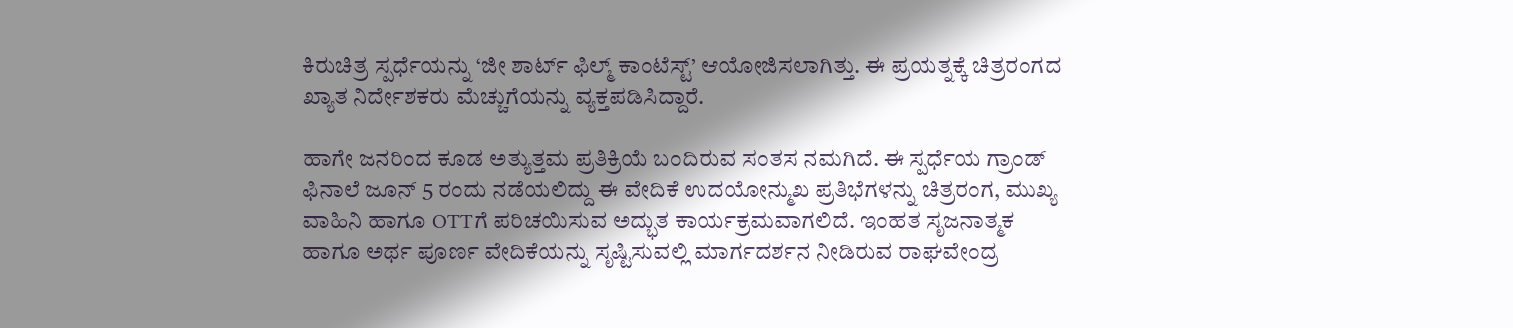ಕಿರುಚಿತ್ರ ಸ್ಪರ್ಧೆಯನ್ನು ‘ಜೀ ಶಾರ್ಟ್ ಫಿಲ್ಮ್ ಕಾಂಟೆಸ್ಟ್’ ಆಯೋಜಿಸಲಾಗಿತ್ತು. ಈ ಪ್ರಯತ್ನಕ್ಕೆ ಚಿತ್ರರಂಗದ ಖ್ಯಾತ ನಿರ್ದೇಶಕರು ಮೆಚ್ಚುಗೆಯನ್ನು ವ್ಯಕ್ತಪಡಿಸಿದ್ದಾರೆ.

ಹಾಗೇ ಜನರಿಂದ ಕೂಡ ಅತ್ಯುತ್ತಮ ಪ್ರತಿಕ್ರಿಯೆ ಬಂದಿರುವ ಸಂತಸ ನಮಗಿದೆ. ಈ ಸ್ಪರ್ಧೆಯ ಗ್ರಾಂಡ್ ಫಿನಾಲೆ ಜೂನ್ 5 ರಂದು ನಡೆಯಲಿದ್ದು ಈ ವೇದಿಕೆ ಉದಯೋನ್ಮುಖ ಪ್ರತಿಭೆಗಳನ್ನು ಚಿತ್ರರಂಗ, ಮುಖ್ಯ ವಾಹಿನಿ ಹಾಗೂ OTTಗೆ ಪರಿಚಯಿಸುವ ಅದ್ಭುತ ಕಾರ್ಯಕ್ರಮವಾಗಲಿದೆ. ಇಂಹತ ಸೃಜನಾತ್ಮಕ ಹಾಗೂ ಅರ್ಥ ಪೂರ್ಣ ವೇದಿಕೆಯನ್ನು ಸೃಷ್ಟಿಸುವಲ್ಲಿ ಮಾರ್ಗದರ್ಶನ ನೀಡಿರುವ ರಾಘವೇಂದ್ರ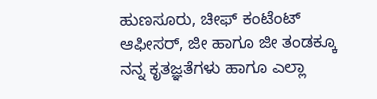ಹುಣಸೂರು, ಚೀಫ್ ಕಂಟೆಂಟ್ ಆಫೀಸರ್, ಜೀ ಹಾಗೂ ಜೀ ತಂಡಕ್ಕೂ ನನ್ನ ಕೃತಜ್ಞತೆಗಳು ಹಾಗೂ ಎಲ್ಲಾ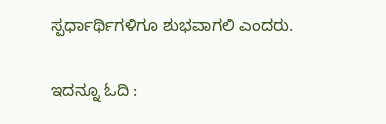ಸ್ಪರ್ಧಾರ್ಥಿಗಳಿಗೂ ಶುಭವಾಗಲಿ ಎಂದರು.

ಇದನ್ನೂ ಓದಿ :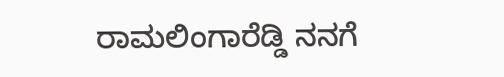ರಾಮಲಿಂಗಾರೆಡ್ಡಿ ನನಗೆ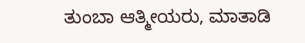ತುಂಬಾ ಆತ್ಮೀಯರು, ಮಾತಾಡಿ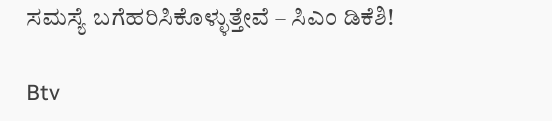ಸಮಸ್ಯೆ ಬಗೆಹರಿಸಿಕೊಳ್ಳುತ್ತೇವೆ – ಸಿಎಂ ಡಿಕೆಶಿ!

Btv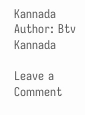Kannada
Author: Btv Kannada

Leave a Comment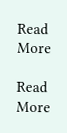Read More

Read More